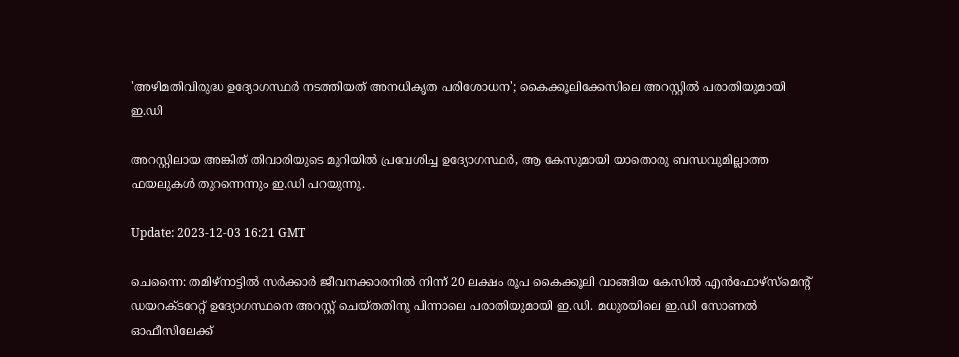'അഴിമതിവിരുദ്ധ ഉദ്യോഗസ്ഥർ നടത്തിയത് അനധികൃത പരിശോധന'; കൈക്കൂലിക്കേസിലെ അറസ്റ്റിൽ പരാതിയുമായി ഇ.ഡി

അറസ്റ്റിലായ അങ്കിത് തിവാരിയുടെ മുറിയിൽ പ്രവേശിച്ച ഉദ്യോഗസ്ഥർ, ആ കേസുമായി യാതൊരു ബന്ധവുമില്ലാത്ത ഫയലുകൾ തുറന്നെന്നും ഇ.ഡി പറയുന്നു.

Update: 2023-12-03 16:21 GMT

ചെന്നൈ: തമിഴ്നാട്ടില്‍ സർക്കാർ ജീവനക്കാരനിൽ നിന്ന് 20 ലക്ഷം രൂപ കൈക്കൂലി വാങ്ങിയ കേസില്‍ എൻഫോഴ്‌സ്‌മെന്‍റ് ഡയറക്ടറേറ്റ് ഉദ്യോഗസ്ഥനെ അറസ്റ്റ് ചെയ്തതിനു പിന്നാലെ പരാതിയുമായി ഇ.ഡി. മധുരയിലെ ഇ.ഡി സോണൽ ഓഫീസിലേക്ക്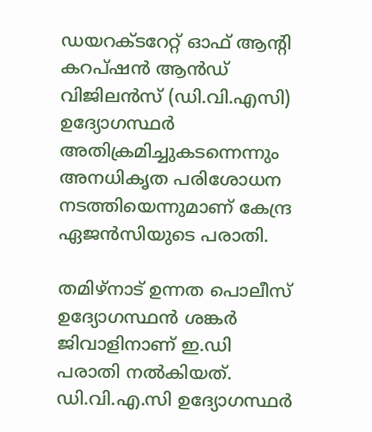ഡയറക്ടറേറ്റ് ഓഫ് ആന്റി കറപ്ഷൻ ആൻഡ് വിജിലൻസ് (ഡി.വി.എസി) ഉദ്യോഗസ്ഥർ അതിക്രമിച്ചുകടന്നെന്നും അനധികൃത പരിശോധന നടത്തിയെന്നുമാണ് കേന്ദ്ര ഏജൻസിയുടെ പരാതി.

തമിഴ്‌നാട് ഉന്നത പൊലീസ് ഉദ്യോഗസ്ഥൻ ശങ്കർ ജിവാളിനാണ് ഇ.ഡി പരാതി നൽകിയത്. ഡി.വി.എ.സി ഉദ്യോഗസ്ഥർ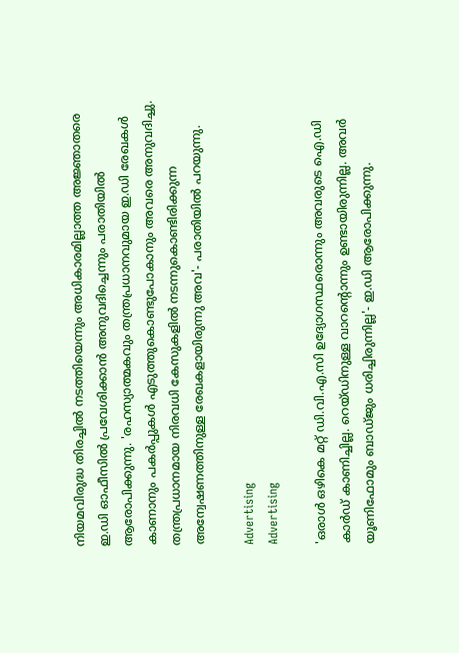നിയമവിരുദ്ധ തിരച്ചിൽ നടത്തിയെന്നും അധികാരമില്ലാത്ത അജ്ഞാതരെ ഇ.ഡി ഓഫീസിൽ പ്രവേശിക്കാൻ അനുവദിച്ചെന്നും പരാതിയിൽ ആരോപിക്കുന്നു. 'രഹസ്യാത്മകവും തന്ത്രപ്രധാനവുമായ ഇ.ഡി രേഖകൾ കാണാനും പകർപ്പുകൾ എടുത്തുകൊണ്ടുപോകാനും അവരെ അനുവദിച്ചു. തന്ത്രപ്രധാനമായ നിരവധി കേസുകളിൽ നടന്നുകൊണ്ടിരിക്കുന്ന അന്വേഷണത്തിനുള്ള രേഖകളായിരുന്നു അവ'- പരാതിയിൽ പറയുന്നു.

Advertising
Advertising

'ഒരാൾ ഒഴികെ മറ്റ് ഡി.വി.എ.സി ഉദ്യോഗസ്ഥരൊന്നും അവരുടെ ഐ.ഡി കാർഡ് കാണിച്ചില്ല. റെയ്ഡിനുള്ള വാറന്റൊന്നും ഉണ്ടായിരുന്നില്ല. അവർ യൂണിഫോമും ബാഡ്ജും ധരിച്ചിരുന്നില്ല'- ഇ.ഡി ആരോപിക്കുന്നു.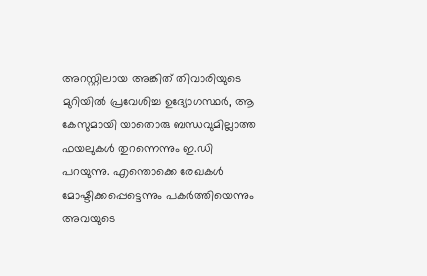അറസ്റ്റിലായ അങ്കിത് തിവാരിയുടെ മുറിയിൽ പ്രവേശിച്ച ഉദ്യോഗസ്ഥർ, ആ കേസുമായി യാതൊരു ബന്ധവുമില്ലാത്ത ഫയലുകൾ തുറന്നെന്നും ഇ.ഡി പറയുന്നു. എന്തൊക്കെ രേഖകൾ മോഷ്ടിക്കപ്പെട്ടെന്നും പകർത്തിയെന്നും അവയുടെ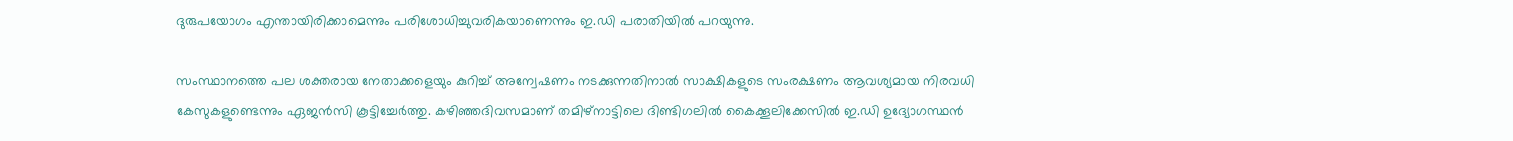ദുരുപയോഗം എന്തായിരിക്കാമെന്നും പരിശോധിച്ചുവരികയാണെന്നും ഇ.ഡി പരാതിയിൽ പറയുന്നു.

സംസ്ഥാനത്തെ പല ശക്തരായ നേതാക്കളെയും കുറിച്ച് അന്വേഷണം നടക്കുന്നതിനാൽ സാക്ഷികളുടെ സംരക്ഷണം ആവശ്യമായ നിരവധി കേസുകളുണ്ടെന്നും ഏജൻസി കൂട്ടിച്ചേർത്തു. കഴിഞ്ഞദിവസമാണ് തമിഴ്നാട്ടിലെ ദിണ്ടിഗലിൽ കൈക്കൂലിക്കേസിൽ ഇ.ഡി ഉദ്യോഗസ്ഥൻ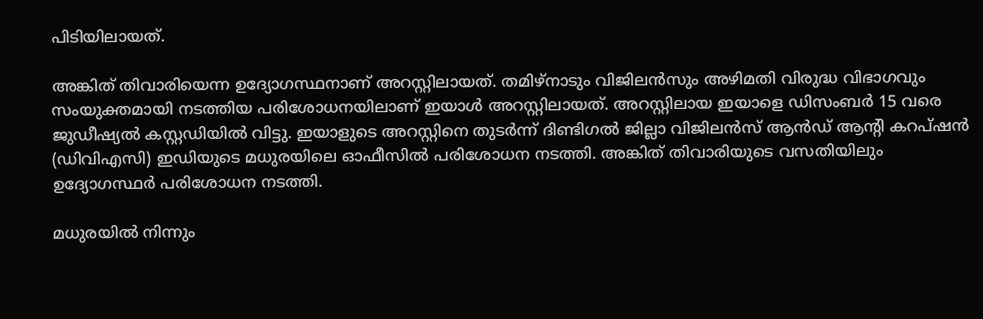പിടിയിലായത്.

അങ്കിത് തിവാരിയെന്ന ഉദ്യോഗസ്ഥനാണ് അറസ്റ്റിലായത്. തമിഴ്നാടും വിജിലന്‍സും അഴിമതി വിരുദ്ധ വിഭാഗവും സംയുക്തമായി നടത്തിയ പരിശോധനയിലാണ് ഇയാള്‍ അറസ്റ്റിലായത്. അറസ്റ്റിലായ ഇയാളെ ഡിസംബർ 15 വരെ ജുഡീഷ്യൽ കസ്റ്റഡിയിൽ വിട്ടു. ഇയാളുടെ അറസ്റ്റിനെ തുടർന്ന് ദിണ്ടിഗൽ ജില്ലാ വിജിലൻസ് ആൻഡ് ആന്‍റി കറപ്ഷൻ (ഡിവിഎസി) ഇഡിയുടെ മധുരയിലെ ഓഫീസിൽ പരിശോധന നടത്തി. അങ്കിത് തിവാരിയുടെ വസതിയിലും ഉദ്യോഗസ്ഥർ പരിശോധന നടത്തി.

മധുരയിൽ നിന്നും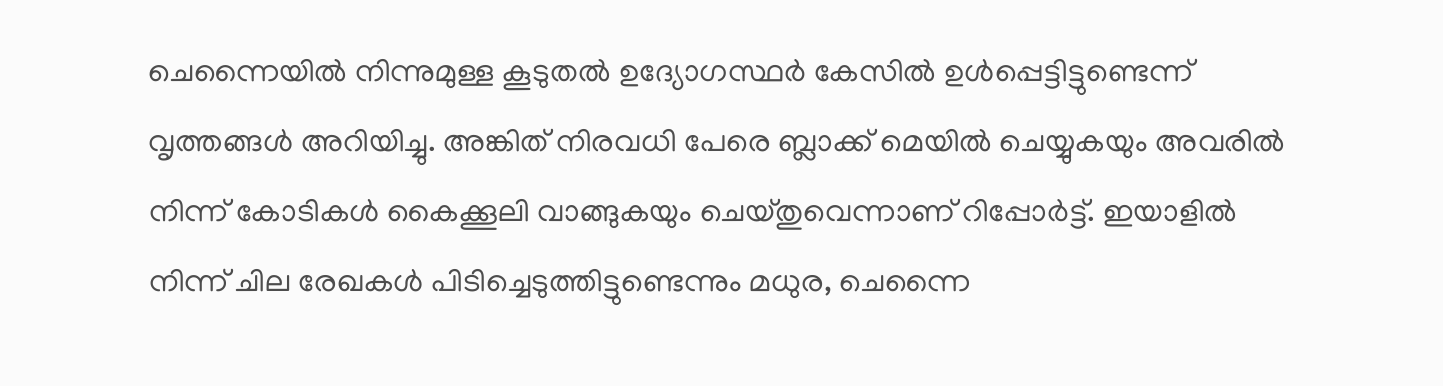ചെന്നൈയിൽ നിന്നുമുള്ള കൂടുതൽ ഉദ്യോഗസ്ഥർ കേസിൽ ഉൾപ്പെട്ടിട്ടുണ്ടെന്ന് വൃത്തങ്ങൾ അറിയിച്ചു. അങ്കിത് നിരവധി പേരെ ബ്ലാക്ക് മെയിൽ ചെയ്യുകയും അവരിൽ നിന്ന് കോടികൾ കൈക്കൂലി വാങ്ങുകയും ചെയ്തുവെന്നാണ് റിപ്പോര്‍ട്ട്. ഇയാളിൽ നിന്ന് ചില രേഖകൾ പിടിച്ചെടുത്തിട്ടുണ്ടെന്നും മധുര, ചെന്നൈ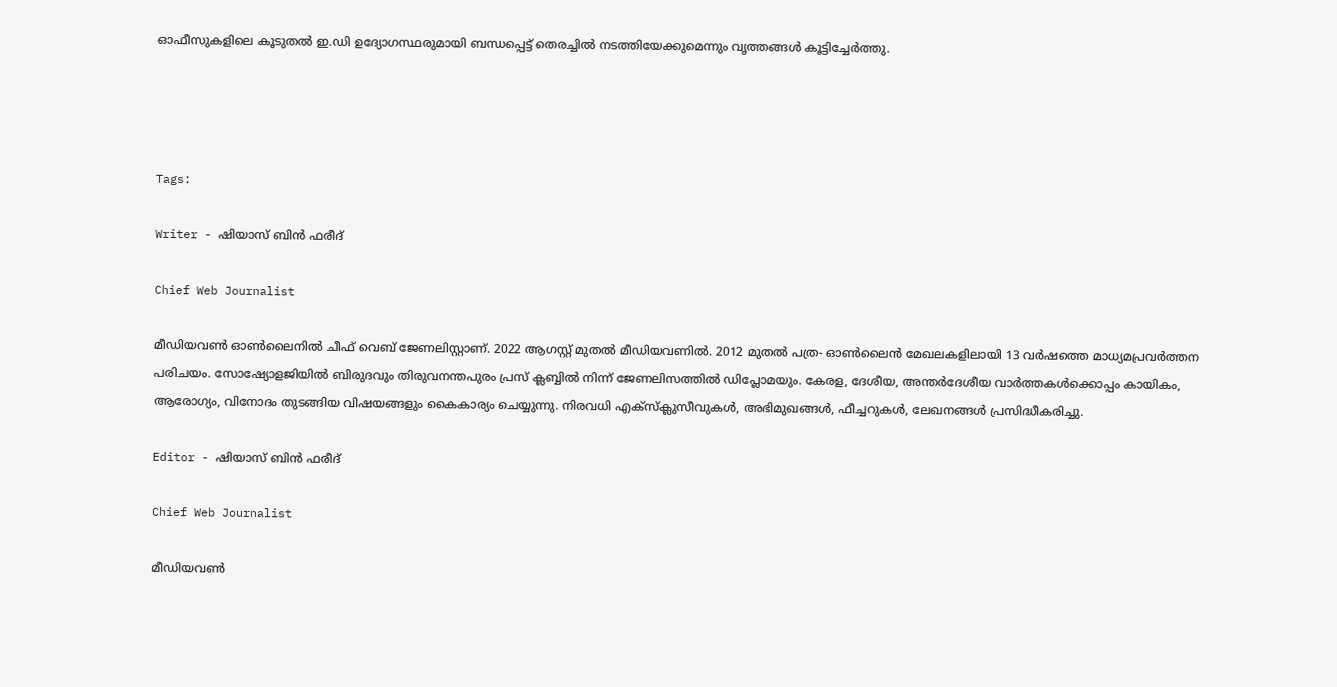ഓഫീസുകളിലെ കൂടുതൽ ഇ.ഡി ഉദ്യോഗസ്ഥരുമായി ബന്ധപ്പെട്ട് തെരച്ചിൽ നടത്തിയേക്കുമെന്നും വൃത്തങ്ങൾ കൂട്ടിച്ചേർത്തു.




Tags:

Writer - ഷിയാസ് ബിന്‍ ഫരീദ്

Chief Web Journalist

മീഡിയവണ്‍ ഓണ്‍ലൈനില്‍ ചീഫ് വെബ് ജേണലിസ്റ്റാണ്. 2022 ആഗസ്റ്റ് മുതല്‍ മീഡിയവണില്‍. 2012 മുതല്‍ പത്ര- ഓണ്‍ലൈന്‍ മേഖലകളിലായി 13 വര്‍ഷത്തെ മാധ്യമപ്രവര്‍ത്തന പരിചയം. സോഷ്യോളജിയില്‍ ബിരുദവും തിരുവനന്തപുരം പ്രസ് ക്ലബ്ബില്‍ നിന്ന് ജേണലിസത്തില്‍ ഡിപ്ലോമയും. കേരള, ദേശീയ, അന്തര്‍ദേശീയ വാര്‍ത്തകള്‍ക്കൊപ്പം കായികം, ആരോഗ്യം, വിനോദം തുടങ്ങിയ വിഷയങ്ങളും കൈകാര്യം ചെയ്യുന്നു. നിരവധി എക്സ്ക്ലുസീവുകള്‍, അഭിമുഖങ്ങള്‍, ഫീച്ചറുകള്‍, ലേഖനങ്ങള്‍ പ്രസിദ്ധീകരിച്ചു.

Editor - ഷിയാസ് ബിന്‍ ഫരീദ്

Chief Web Journalist

മീഡിയവണ്‍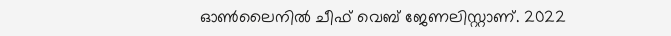ഓണ്‍ലൈനില്‍ ചീഫ് വെബ് ജേണലിസ്റ്റാണ്. 2022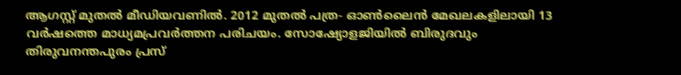ആഗസ്റ്റ് മുതല്‍ മീഡിയവണില്‍. 2012 മുതല്‍ പത്ര- ഓണ്‍ലൈന്‍ മേഖലകളിലായി 13 വര്‍ഷത്തെ മാധ്യമപ്രവര്‍ത്തന പരിചയം. സോഷ്യോളജിയില്‍ ബിരുദവും തിരുവനന്തപുരം പ്രസ്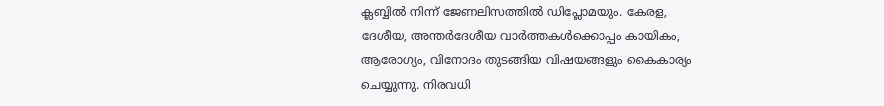ക്ലബ്ബില്‍ നിന്ന് ജേണലിസത്തില്‍ ഡിപ്ലോമയും. കേരള, ദേശീയ, അന്തര്‍ദേശീയ വാര്‍ത്തകള്‍ക്കൊപ്പം കായികം, ആരോഗ്യം, വിനോദം തുടങ്ങിയ വിഷയങ്ങളും കൈകാര്യം ചെയ്യുന്നു. നിരവധി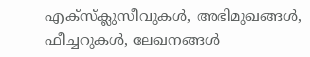എക്സ്ക്ലുസീവുകള്‍, അഭിമുഖങ്ങള്‍, ഫീച്ചറുകള്‍, ലേഖനങ്ങള്‍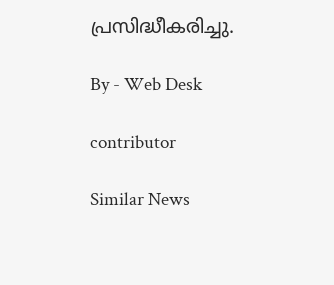പ്രസിദ്ധീകരിച്ചു.

By - Web Desk

contributor

Similar News